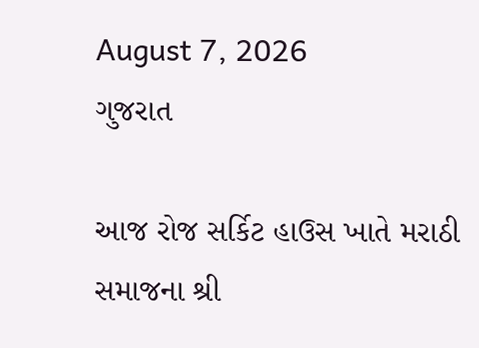August 7, 2026
ગુજરાત

આજ રોજ સર્કિટ હાઉસ ખાતે મરાઠી સમાજના શ્રી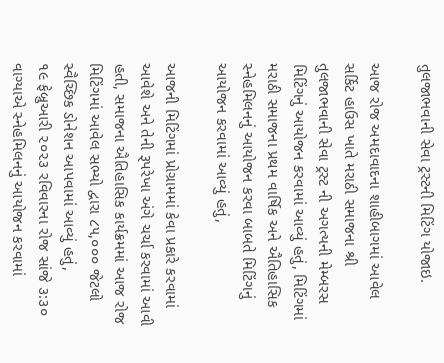તુલજાભવાની સેવા ટ્રસ્ટની મિટિંગ યોજાઇ.

આજ રોજ અમદાવાદના શાહીબાગમાં આવેલ સર્કિટ હાઉસ ખાતે મરાઠી સમાજના શ્રી તુલજાભવાની સેવા ટ્રસ્ટ ની અગત્યની મેમ્બરસ મિટિંગનું આયોજન કરવામાં આવ્યું હતું, મિટિંગમાં મરાઠી સમાજના પ્રથમ વાર્ષિક અને ઐતિહાસિક સ્નેહમિલનનું આયોજન કરવા બાબતે મિટિંગનું આયોજન કરવામાં આવ્યું હતું,

આજની મિટિંગમાં પ્રોગ્રામમાં કેવા પ્રકારે કરવામાં આવેશે અને તેની રૂપરેખા અંગે ચર્ચા કરવામાં આવી હતી, સમાજના ઐતિહાસિક કાર્યક્રમમાં આજ રોજ મિટિંગમાં આવેલ સભ્યો દ્વારા ૮૫,૦૦૦ જેટલો સ્વૈચ્છિક ડોનેશન આપવામાં આવ્યું હતું,
૧૯ ફેબ્રુઆરી ૨૦૨૩ રવિવારના રોજ સાંજે ૩:૩૦ વાગ્યાએ સ્નેહમિલનનું આયોજન કરવામાં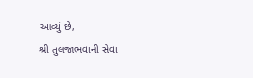આવ્યું છે,
શ્રી તુલજાભવાની સેવા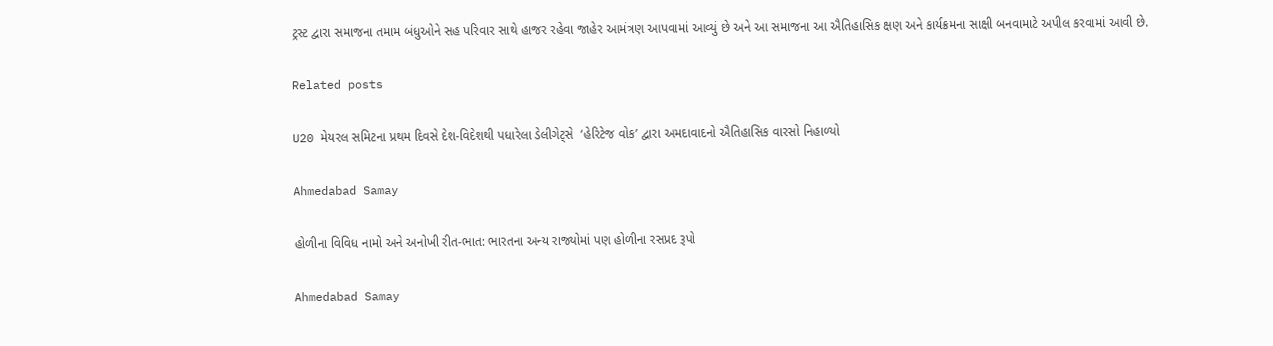ટ્રસ્ટ દ્વારા સમાજના તમામ બંધુઓને સહ પરિવાર સાથે હાજર રહેવા જાહેર આમંત્રણ આપવામાં આવ્યું છે અને આ સમાજના આ ઐતિહાસિક ક્ષણ અને કાર્યક્રમના સાક્ષી બનવામાટે અપીલ કરવામાં આવી છે.

Related posts

U20 મેયરલ સમિટના પ્રથમ દિવસે દેશ-વિદેશથી પધારેલા ડેલીગેટ્સે  ‘હેરિટેજ વોક’ દ્વારા અમદાવાદનો ઐતિહાસિક વારસો નિહાળ્યો

Ahmedabad Samay

હોળીના વિવિધ નામો અને અનોખી રીત-ભાત: ભારતના અન્ય રાજ્યોમાં પણ હોળીના રસપ્રદ રૂપો

Ahmedabad Samay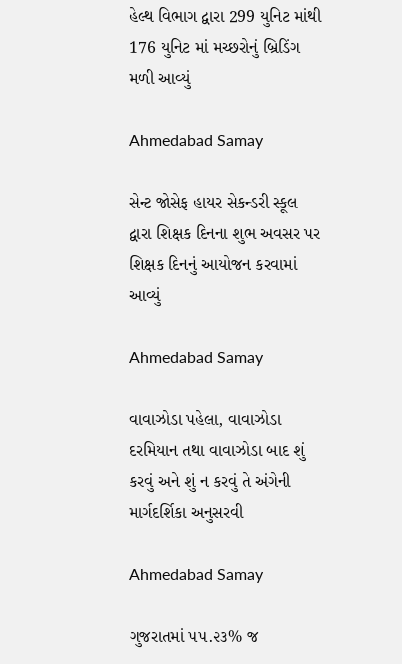હેલ્થ વિભાગ દ્વારા 299 યુનિટ માંથી 176 યુનિટ માં મચ્છરોનું બ્રિડિંગ મળી આવ્યું

Ahmedabad Samay

સેન્ટ જોસેફ હાયર સેકન્ડરી સ્કૂલ દ્વારા શિક્ષક દિનના શુભ અવસર પર શિક્ષક દિનનું આયોજન કરવામાં આવ્યું

Ahmedabad Samay

વાવાઝોડા પહેલા, વાવાઝોડા દરમિયાન તથા વાવાઝોડા બાદ શું કરવું અને શું ન કરવું તે અંગેની માર્ગદર્શિકા અનુસરવી

Ahmedabad Samay

ગુજરાતમાં ૫૫.૨૩% જ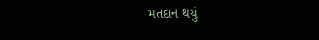મતદાન થયું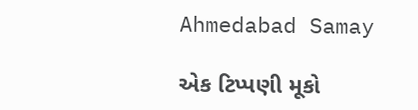Ahmedabad Samay

એક ટિપ્પણી મૂકો